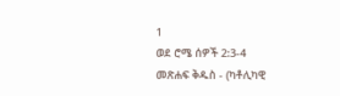1
ወደ ሮሜ ሰዎች 2:3-4
መጽሐፍ ቅዱስ - (ካቶሊካዊ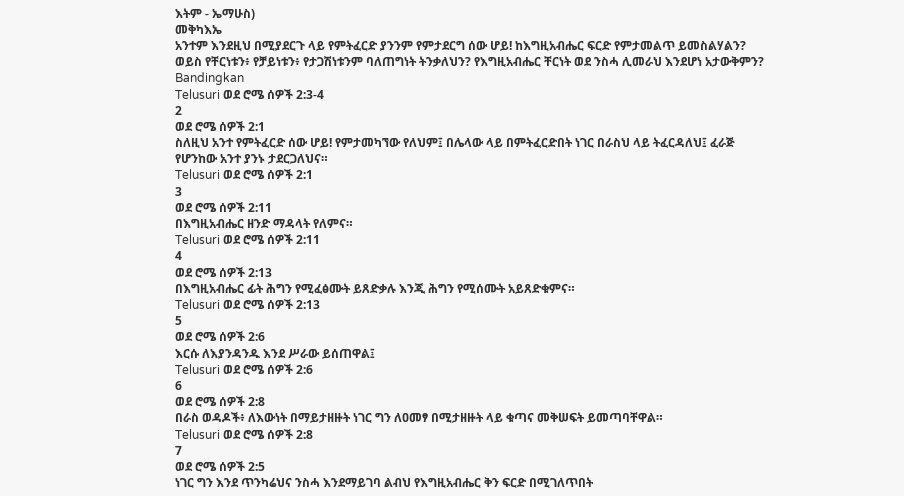እትም - ኤማሁስ)
መቅካእኤ
አንተም እንደዚህ በሚያደርጉ ላይ የምትፈርድ ያንንም የምታደርግ ሰው ሆይ! ከእግዚአብሔር ፍርድ የምታመልጥ ይመስልሃልን? ወይስ የቸርነቱን፥ የቻይነቱን፥ የታጋሽነቱንም ባለጠግነት ትንቃለህን? የእግዚአብሔር ቸርነት ወደ ንስሓ ሊመራህ እንደሆነ አታውቅምን?
Bandingkan
Telusuri ወደ ሮሜ ሰዎች 2:3-4
2
ወደ ሮሜ ሰዎች 2:1
ስለዚህ አንተ የምትፈርድ ሰው ሆይ! የምታመካኘው የለህም፤ በሌላው ላይ በምትፈርድበት ነገር በራስህ ላይ ትፈርዳለህ፤ ፈራጅ የሆንከው አንተ ያንኑ ታደርጋለህና።
Telusuri ወደ ሮሜ ሰዎች 2:1
3
ወደ ሮሜ ሰዎች 2:11
በእግዚአብሔር ዘንድ ማዳላት የለምና።
Telusuri ወደ ሮሜ ሰዎች 2:11
4
ወደ ሮሜ ሰዎች 2:13
በእግዚአብሔር ፊት ሕግን የሚፈፅሙት ይጸድቃሉ እንጂ ሕግን የሚሰሙት አይጸድቁምና።
Telusuri ወደ ሮሜ ሰዎች 2:13
5
ወደ ሮሜ ሰዎች 2:6
እርሱ ለእያንዳንዱ እንደ ሥራው ይሰጠዋል፤
Telusuri ወደ ሮሜ ሰዎች 2:6
6
ወደ ሮሜ ሰዎች 2:8
በራስ ወዳዶች፥ ለእውነት በማይታዘዙት ነገር ግን ለዐመፃ በሚታዘዙት ላይ ቁጣና መቅሠፍት ይመጣባቸዋል።
Telusuri ወደ ሮሜ ሰዎች 2:8
7
ወደ ሮሜ ሰዎች 2:5
ነገር ግን እንደ ጥንካሬህና ንስሓ እንደማይገባ ልብህ የእግዚአብሔር ቅን ፍርድ በሚገለጥበት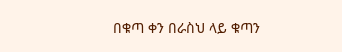በቁጣ ቀን በራስህ ላይ ቁጣን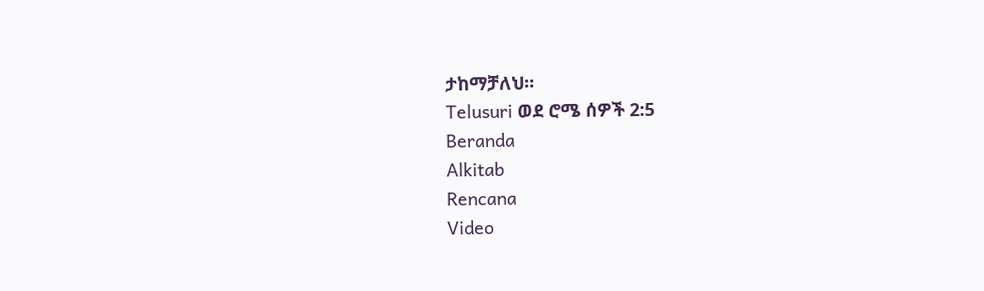ታከማቻለህ።
Telusuri ወደ ሮሜ ሰዎች 2:5
Beranda
Alkitab
Rencana
Video